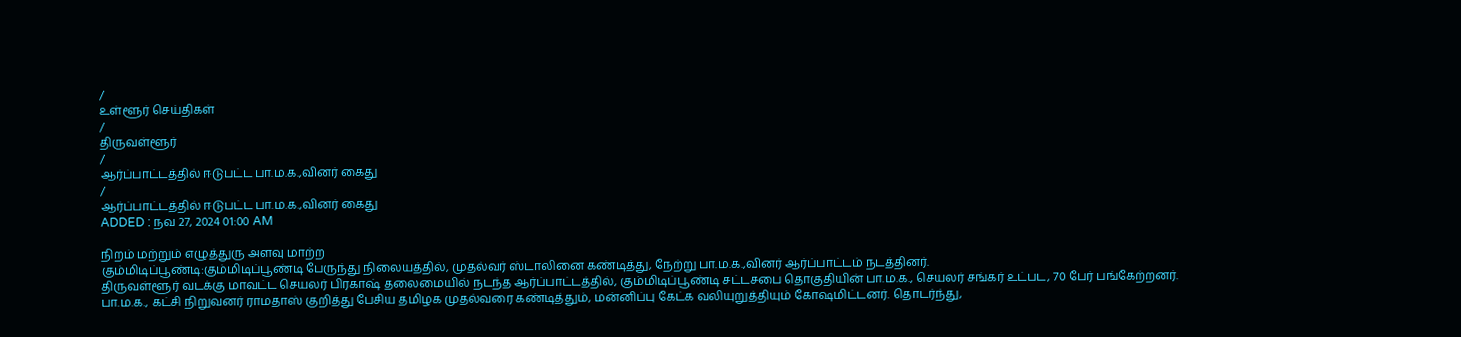/
உள்ளூர் செய்திகள்
/
திருவள்ளூர்
/
ஆர்ப்பாட்டத்தில் ஈடுபட்ட பா.ம.க.,வினர் கைது
/
ஆர்ப்பாட்டத்தில் ஈடுபட்ட பா.ம.க.,வினர் கைது
ADDED : நவ 27, 2024 01:00 AM

நிறம் மற்றும் எழுத்துரு அளவு மாற்ற
கும்மிடிப்பூண்டி:கும்மிடிப்பூண்டி பேருந்து நிலையத்தில், முதல்வர் ஸ்டாலினை கண்டித்து, நேற்று பா.ம.க.,வினர் ஆர்ப்பாட்டம் நடத்தினர்.
திருவள்ளூர் வடக்கு மாவட்ட செயலர் பிரகாஷ் தலைமையில் நடந்த ஆர்ப்பாட்டத்தில், கும்மிடிப்பூண்டி சட்டசபை தொகுதியின் பா.ம.க., செயலர் சங்கர் உட்பட, 70 பேர் பங்கேற்றனர்.
பா.ம.க., கட்சி நிறுவனர் ராமதாஸ் குறித்து பேசிய தமிழக முதல்வரை கண்டித்தும், மன்னிப்பு கேட்க வலியுறுத்தியும் கோஷமிட்டனர். தொடர்ந்து,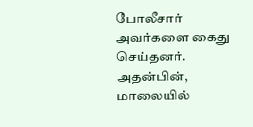போலீசார் அவர்களை கைது செய்தனர். அதன்பின், மாலையில்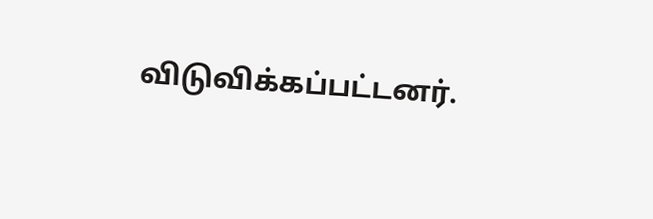விடுவிக்கப்பட்டனர்.